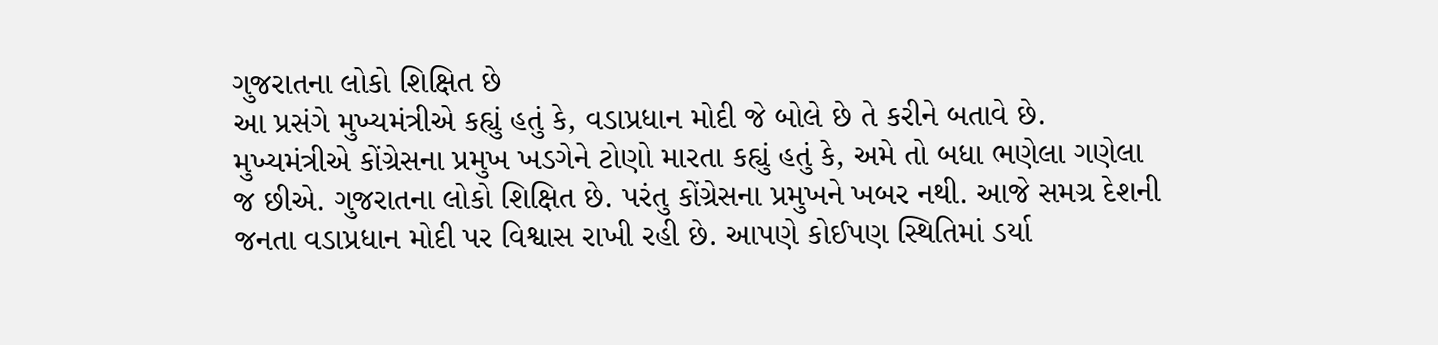ગુજરાતના લોકો શિક્ષિત છે
આ પ્રસંગે મુખ્યમંત્રીએ કહ્યું હતું કે, વડાપ્રધાન મોદી જે બોલે છે તે કરીને બતાવે છે. મુખ્યમંત્રીએ કોંગ્રેસના પ્રમુખ ખડગેને ટોણો મારતા કહ્યું હતું કે, અમે તો બધા ભણેલા ગણેલા જ છીએ. ગુજરાતના લોકો શિક્ષિત છે. પરંતુ કોંગ્રેસના પ્રમુખને ખબર નથી. આજે સમગ્ર દેશની જનતા વડાપ્રધાન મોદી પર વિશ્વાસ રાખી રહી છે. આપણે કોઈપણ સ્થિતિમાં ડર્યા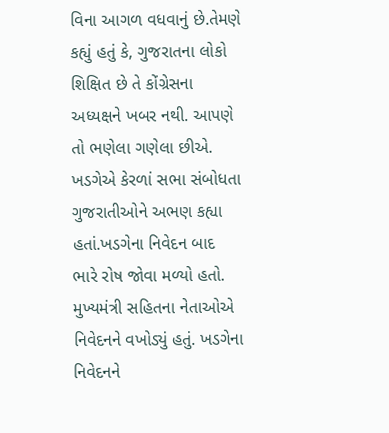વિના આગળ વધવાનું છે.તેમણે કહ્યું હતું કે, ગુજરાતના લોકો શિક્ષિત છે તે કોંગ્રેસના અધ્યક્ષને ખબર નથી. આપણે તો ભણેલા ગણેલા છીએ. ખડગેએ કેરળાં સભા સંબોધતા ગુજરાતીઓને અભણ કહ્યા હતાં.ખડગેના નિવેદન બાદ ભારે રોષ જોવા મળ્યો હતો. મુખ્યમંત્રી સહિતના નેતાઓએ નિવેદનને વખોડ્યું હતું. ખડગેના નિવેદનને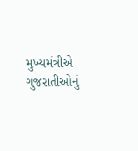મુખ્યમંત્રીએ ગુજરાતીઓનું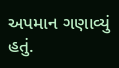અપમાન ગણાવ્યું હતું.